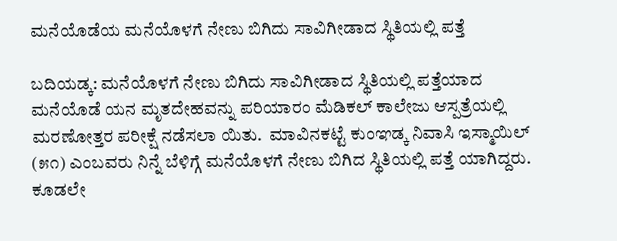ಮನೆಯೊಡೆಯ ಮನೆಯೊಳಗೆ ನೇಣು ಬಿಗಿದು ಸಾವಿಗೀಡಾದ ಸ್ಥಿತಿಯಲ್ಲಿ ಪತ್ತೆ

ಬದಿಯಡ್ಕ: ಮನೆಯೊಳಗೆ ನೇಣು ಬಿಗಿದು ಸಾವಿಗೀಡಾದ ಸ್ಥಿತಿಯಲ್ಲಿ ಪತ್ತೆಯಾದ ಮನೆಯೊಡೆ ಯನ ಮೃತದೇಹವನ್ನು ಪರಿಯಾರಂ ಮೆಡಿಕಲ್ ಕಾಲೇಜು ಆಸ್ಪತ್ರೆಯಲ್ಲಿ ಮರಣೋತ್ತರ ಪರೀಕ್ಷೆ ನಡೆಸಲಾ ಯಿತು.  ಮಾವಿನಕಟ್ಟೆ ಕುಂಞಡ್ಕ ನಿವಾಸಿ ಇಸ್ಮಾಯಿಲ್ (೫೧) ಎಂಬವರು ನಿನ್ನೆ ಬೆಳಿಗ್ಗೆ ಮನೆಯೊಳಗೆ ನೇಣು ಬಿಗಿದ ಸ್ಥಿತಿಯಲ್ಲಿ ಪತ್ತೆ ಯಾಗಿದ್ದರು.  ಕೂಡಲೇ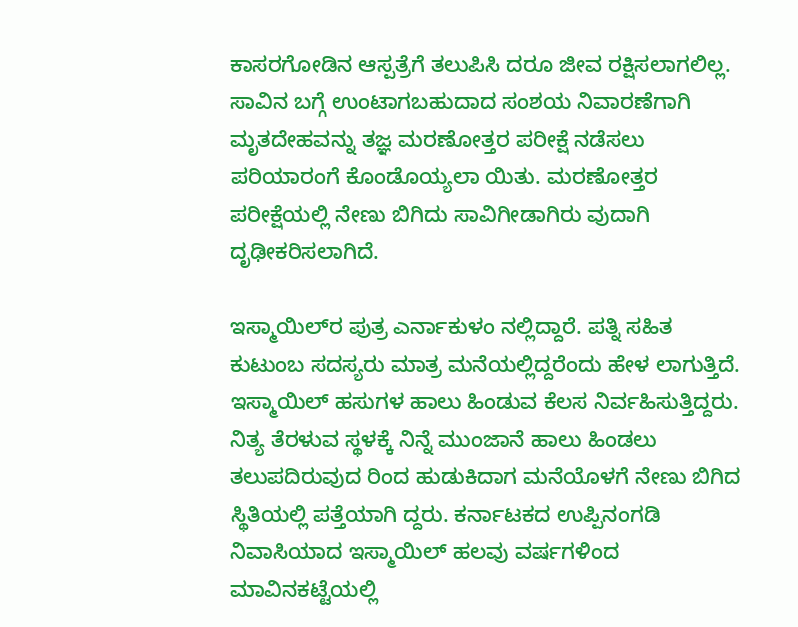ಕಾಸರಗೋಡಿನ ಆಸ್ಪತ್ರೆಗೆ ತಲುಪಿಸಿ ದರೂ ಜೀವ ರಕ್ಷಿಸಲಾಗಲಿಲ್ಲ. ಸಾವಿನ ಬಗ್ಗೆ ಉಂಟಾಗಬಹುದಾದ ಸಂಶಯ ನಿವಾರಣೆಗಾಗಿ ಮೃತದೇಹವನ್ನು ತಜ್ಞ ಮರಣೋತ್ತರ ಪರೀಕ್ಷೆ ನಡೆಸಲು ಪರಿಯಾರಂಗೆ ಕೊಂಡೊಯ್ಯಲಾ ಯಿತು. ಮರಣೋತ್ತರ ಪರೀಕ್ಷೆಯಲ್ಲಿ ನೇಣು ಬಿಗಿದು ಸಾವಿಗೀಡಾಗಿರು ವುದಾಗಿ ದೃಢೀಕರಿಸಲಾಗಿದೆ.

ಇಸ್ಮಾಯಿಲ್‌ರ ಪುತ್ರ ಎರ್ನಾಕುಳಂ ನಲ್ಲಿದ್ದಾರೆ. ಪತ್ನಿ ಸಹಿತ ಕುಟುಂಬ ಸದಸ್ಯರು ಮಾತ್ರ ಮನೆಯಲ್ಲಿದ್ದರೆಂದು ಹೇಳ ಲಾಗುತ್ತಿದೆ. ಇಸ್ಮಾಯಿಲ್ ಹಸುಗಳ ಹಾಲು ಹಿಂಡುವ ಕೆಲಸ ನಿರ್ವಹಿಸುತ್ತಿದ್ದರು. ನಿತ್ಯ ತೆರಳುವ ಸ್ಥಳಕ್ಕೆ ನಿನ್ನೆ ಮುಂಜಾನೆ ಹಾಲು ಹಿಂಡಲು ತಲುಪದಿರುವುದ ರಿಂದ ಹುಡುಕಿದಾಗ ಮನೆಯೊಳಗೆ ನೇಣು ಬಿಗಿದ ಸ್ಥಿತಿಯಲ್ಲಿ ಪತ್ತೆಯಾಗಿ ದ್ದರು. ಕರ್ನಾಟಕದ ಉಪ್ಪಿನಂಗಡಿ ನಿವಾಸಿಯಾದ ಇಸ್ಮಾಯಿಲ್ ಹಲವು ವರ್ಷಗಳಿಂದ ಮಾವಿನಕಟ್ಟೆಯಲ್ಲಿ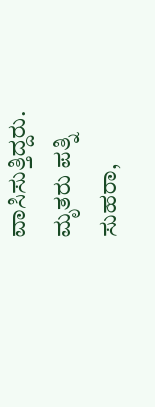ವಾಸಿಸುತ್ತಿದ್ದರು.  ಮೃತರು ಪತ್ನಿ ಸುಹರಾ,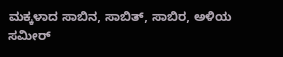ಮಕ್ಕಳಾದ ಸಾಬಿನ, ಸಾಬಿತ್, ಸಾಬಿರ, ಅಳಿಯ ಸಮೀರ್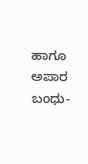ಹಾಗೂ ಅಪಾರ ಬಂಧು-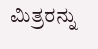ಮಿತ್ರರನ್ನು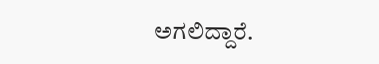ಅಗಲಿದ್ದಾರೆ.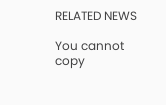RELATED NEWS

You cannot copy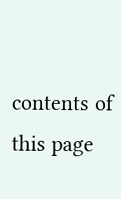contents of this page